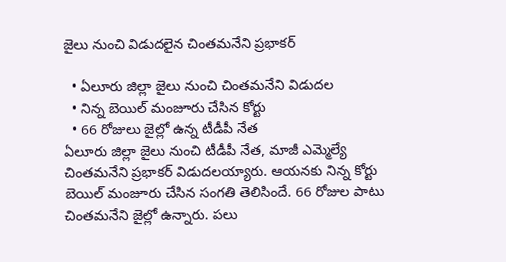జైలు నుంచి విడుదలైన చింతమనేని ప్రభాకర్

  • ఏలూరు జిల్లా జైలు నుంచి చింతమనేని విడుదల
  • నిన్న బెయిల్ మంజూరు చేసిన కోర్టు
  • 66 రోజులు జైల్లో ఉన్న టీడీపీ నేత
ఏలూరు జిల్లా జైలు నుంచి టీడీపీ నేత, మాజీ ఎమ్మెల్యే చింతమనేని ప్రభాకర్ విడుదలయ్యారు. ఆయనకు నిన్న కోర్టు బెయిల్ మంజూరు చేసిన సంగతి తెలిసిందే. 66 రోజుల పాటు చింతమనేని జైల్లో ఉన్నారు. పలు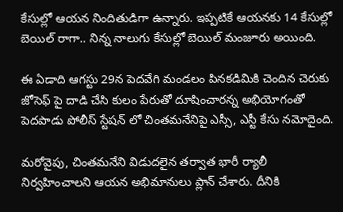కేసుల్లో ఆయన నిందితుడిగా ఉన్నారు. ఇప్పటికే ఆయనకు 14 కేసుల్లో బెయిల్ రాగా.. నిన్న నాలుగు కేసుల్లో బెయిల్ మంజూరు అయింది.

ఈ ఏడాది ఆగస్టు 29న పెదవేగి మండలం పినకడిమికి చెందిన చెరుకు జోసెఫ్ పై దాడి చేసి కులం పేరుతో దూషించారన్న అభియోగంతో పెదపాడు పోలీస్ స్టేషన్ లో చింతమనేనిపై ఎస్సీ, ఎస్టీ కేసు నమోదైంది.

మరోవైపు, చింతమనేని విడుదలైన తర్వాత భారీ ర్యాలీ నిర్వహించాలని ఆయన అభిమానులు ప్లాన్ చేశారు. దీనికి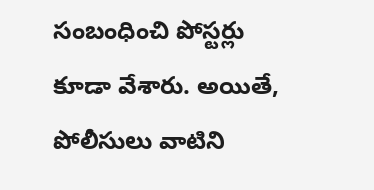సంబంధించి పోస్టర్లు కూడా వేశారు. అయితే, పోలీసులు వాటిని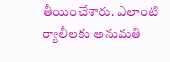తీయించేశారు. ఎలాంటి ర్యాలీలకు అనుమతి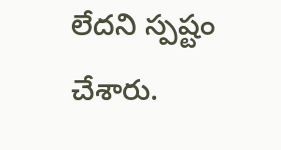లేదని స్పష్టం చేశారు.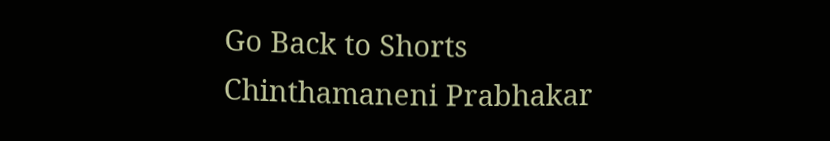Go Back to Shorts
Chinthamaneni Prabhakar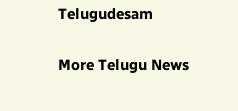Telugudesam

More Telugu News